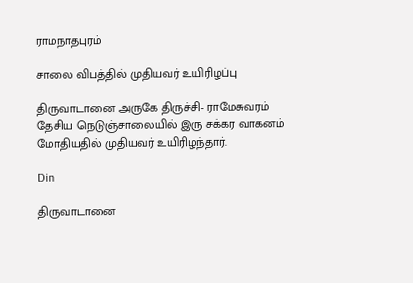ராமநாதபுரம்

சாலை விபத்தில் முதியவர் உயிரிழப்பு

திருவாடானை அருகே திருச்சி- ராமேசுவரம் தேசிய நெடுஞ்சாலையில் இரு சக்கர வாகனம் மோதியதில் முதியவர் உயிரிழந்தார்.

Din

திருவாடானை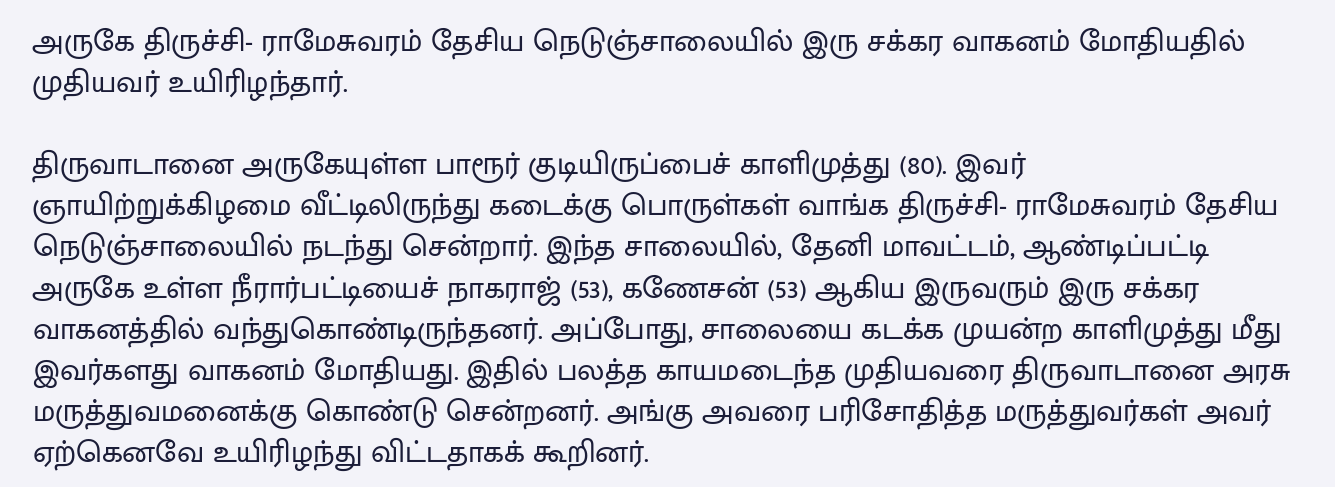அருகே திருச்சி- ராமேசுவரம் தேசிய நெடுஞ்சாலையில் இரு சக்கர வாகனம் மோதியதில் முதியவர் உயிரிழந்தார்.

திருவாடானை அருகேயுள்ள பாரூர் குடியிருப்பைச் காளிமுத்து (80). இவர் ஞாயிற்றுக்கிழமை வீட்டிலிருந்து கடைக்கு பொருள்கள் வாங்க திருச்சி- ராமேசுவரம் தேசிய நெடுஞ்சாலையில் நடந்து சென்றார். இந்த சாலையில், தேனி மாவட்டம், ஆண்டிப்பட்டி அருகே உள்ள நீரார்பட்டியைச் நாகராஜ் (53), கணேசன் (53) ஆகிய இருவரும் இரு சக்கர வாகனத்தில் வந்துகொண்டிருந்தனர். அப்போது, சாலையை கடக்க முயன்ற காளிமுத்து மீது இவர்களது வாகனம் மோதியது. இதில் பலத்த காயமடைந்த முதியவரை திருவாடானை அரசு மருத்துவமனைக்கு கொண்டு சென்றனர். அங்கு அவரை பரிசோதித்த மருத்துவர்கள் அவர் ஏற்கெனவே உயிரிழந்து விட்டதாகக் கூறினர்.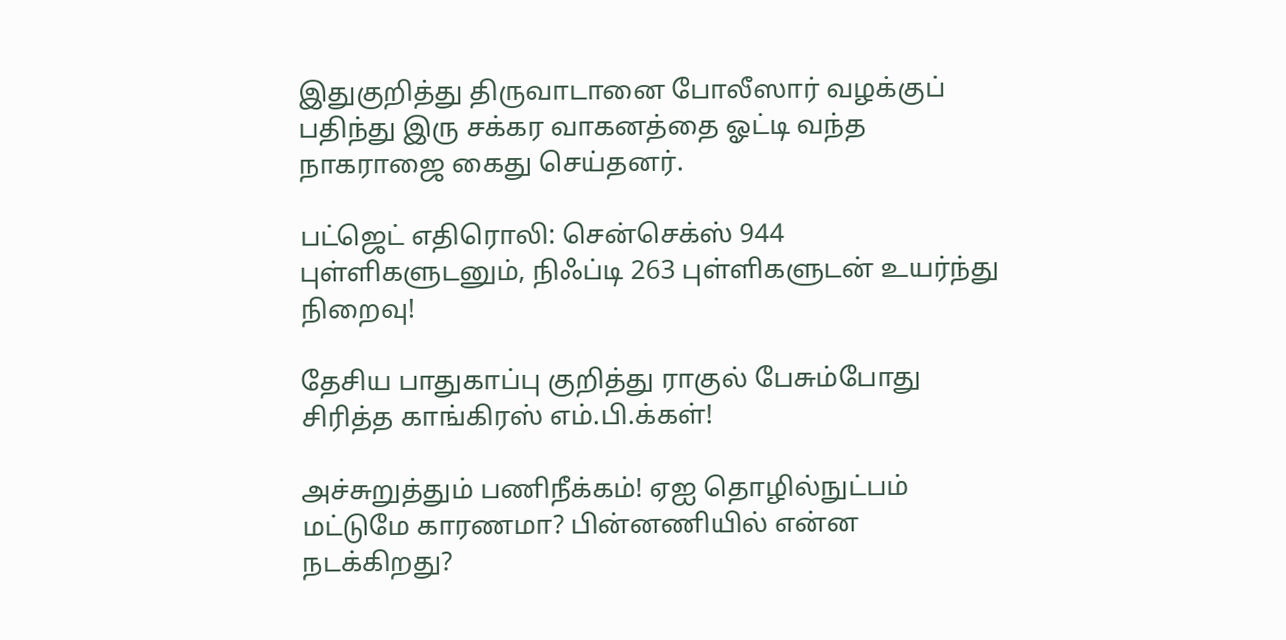இதுகுறித்து திருவாடானை போலீஸார் வழக்குப் பதிந்து இரு சக்கர வாகனத்தை ஓட்டி வந்த நாகராஜை கைது செய்தனர்.

பட்ஜெட் எதிரொலி: சென்செக்ஸ் 944 புள்ளிகளுடனும், நிஃப்டி 263 புள்ளிகளுடன் உயர்ந்து நிறைவு!

தேசிய பாதுகாப்பு குறித்து ராகுல் பேசும்போது சிரித்த காங்கிரஸ் எம்.பி.க்கள்!

அச்சுறுத்தும் பணிநீக்கம்! ஏஐ தொழில்நுட்பம் மட்டுமே காரணமா? பின்னணியில் என்ன நடக்கிறது?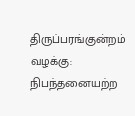திருப்பரங்குன்றம் வழக்கு: நிபந்தனையற்ற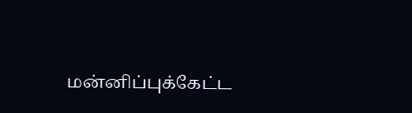மன்னிப்புக்கேட்ட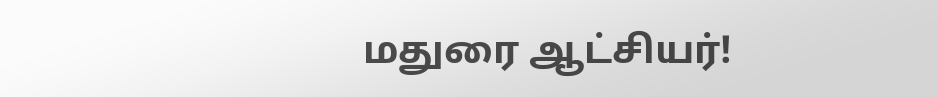மதுரை ஆட்சியர்!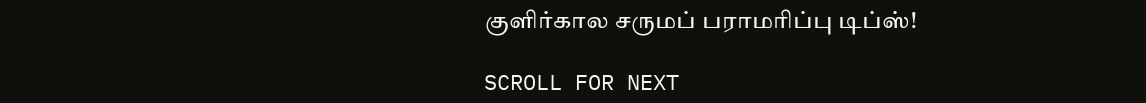குளிர்கால சருமப் பராமரிப்பு டிப்ஸ்!

SCROLL FOR NEXT